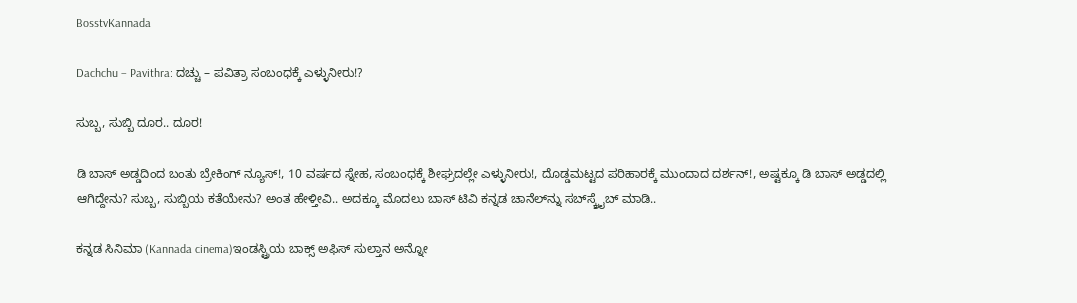BosstvKannada

Dachchu – Pavithra: ದಚ್ಚು – ಪವಿತ್ರಾ ಸಂಬಂಧಕ್ಕೆ ಎಳ್ಳುನೀರು!?

ಸುಬ್ಬ, ಸುಬ್ಬಿ ದೂರ.. ದೂರ!

ಡಿ ಬಾಸ್‌ ಅಡ್ಡದಿಂದ ಬಂತು ಬ್ರೇಕಿಂಗ್‌ ನ್ಯೂಸ್‌!, 10 ವರ್ಷದ ಸ್ನೇಹ, ಸಂಬಂಧಕ್ಕೆ ಶೀಘ್ರದಲ್ಲೇ ಎಳ್ಳುನೀರು!, ದೊಡ್ಡಮಟ್ಟದ ಪರಿಹಾರಕ್ಕೆ ಮುಂದಾದ ದರ್ಶನ್‌!, ಅಷ್ಟಕ್ಕೂ ಡಿ ಬಾಸ್ ಅಡ್ಡದಲ್ಲಿ ಆಗಿದ್ದೇನು? ಸುಬ್ಬ, ಸುಬ್ಬಿಯ ಕತೆಯೇನು? ಅಂತ ಹೇಳ್ತೀವಿ.. ಅದಕ್ಕೂ ಮೊದಲು ಬಾಸ್‌ ಟಿವಿ ಕನ್ನಡ ಚಾನೆಲ್‌ನ್ನು ಸಬ್‌ಸ್ಕ್ರೈಬ್‌ ಮಾಡಿ..

ಕನ್ನಡ ಸಿನಿಮಾ (Kannada cinema)ಇಂಡಸ್ಟ್ರಿಯ ಬಾಕ್ಸ್ ಅಫಿಸ್ ಸುಲ್ತಾನ ಅನ್ನೋ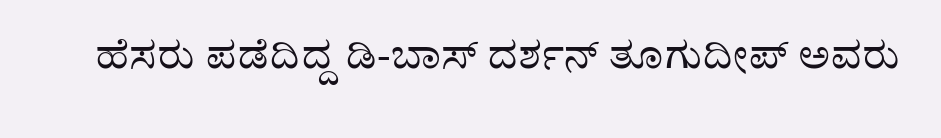ಹೆಸರು ಪಡೆದಿದ್ದ ಡಿ-ಬಾಸ್ ದರ್ಶನ್ ತೂಗುದೀಪ್ ಅವರು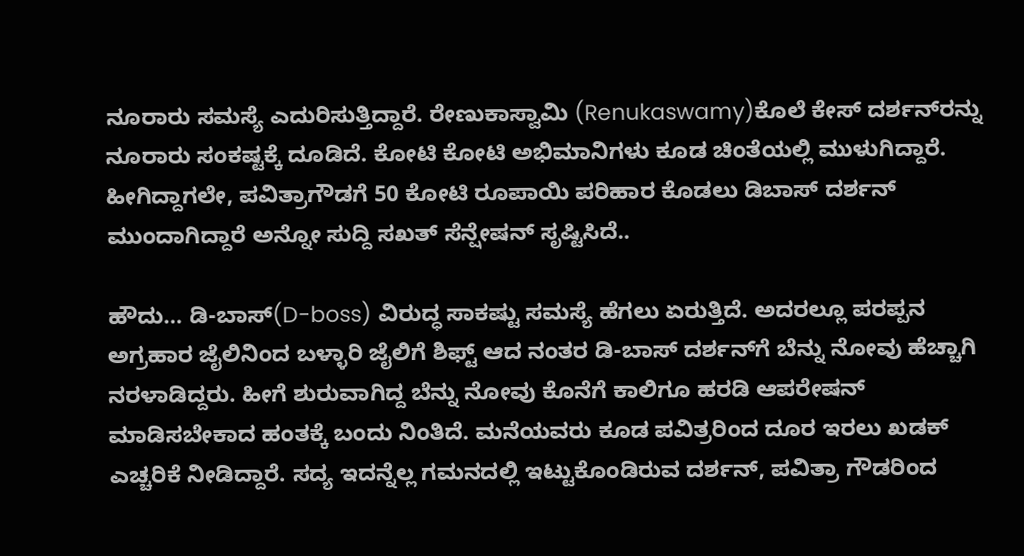ನೂರಾರು ಸಮಸ್ಯೆ ಎದುರಿಸುತ್ತಿದ್ದಾರೆ. ರೇಣುಕಾಸ್ವಾಮಿ (Renukaswamy)ಕೊಲೆ ಕೇಸ್ ದರ್ಶನ್‌ರನ್ನು ನೂರಾರು ಸಂಕಷ್ಟಕ್ಕೆ ದೂಡಿದೆ. ಕೋಟಿ ಕೋಟಿ ಅಭಿಮಾನಿಗಳು ಕೂಡ ಚಿಂತೆಯಲ್ಲಿ ಮುಳುಗಿದ್ದಾರೆ. ಹೀಗಿದ್ದಾಗಲೇ, ಪವಿತ್ರಾಗೌಡಗೆ 50 ಕೋಟಿ ರೂಪಾಯಿ ಪರಿಹಾರ ಕೊಡಲು ಡಿಬಾಸ್ ದರ್ಶನ್ ಮುಂದಾಗಿದ್ದಾರೆ ಅನ್ನೋ ಸುದ್ದಿ ಸಖತ್‌ ಸೆನ್ಷೇಷನ್‌ ಸೃಷ್ಟಿಸಿದೆ..

ಹೌದು… ಡಿ-ಬಾಸ್(D-boss) ವಿರುದ್ಧ ಸಾಕಷ್ಟು ಸಮಸ್ಯೆ ಹೆಗಲು ಏರುತ್ತಿದೆ. ಅದರಲ್ಲೂ ಪರಪ್ಪನ ಅಗ್ರಹಾರ ಜೈಲಿನಿಂದ ಬಳ್ಳಾರಿ ಜೈಲಿಗೆ ಶಿಫ್ಟ್ ಆದ ನಂತರ ಡಿ-ಬಾಸ್ ದರ್ಶನ್‌ಗೆ ಬೆನ್ನು ನೋವು ಹೆಚ್ಚಾಗಿ ನರಳಾಡಿದ್ದರು. ಹೀಗೆ ಶುರುವಾಗಿದ್ದ ಬೆನ್ನು ನೋವು ಕೊನೆಗೆ ಕಾಲಿಗೂ ಹರಡಿ ಆಪರೇಷನ್ ಮಾಡಿಸಬೇಕಾದ ಹಂತಕ್ಕೆ ಬಂದು ನಿಂತಿದೆ. ಮನೆಯವರು ಕೂಡ ಪವಿತ್ರರಿಂದ ದೂರ ಇರಲು ಖಡಕ್‌ ಎಚ್ಚರಿಕೆ ನೀಡಿದ್ದಾರೆ. ಸದ್ಯ ಇದನ್ನೆಲ್ಲ ಗಮನದಲ್ಲಿ ಇಟ್ಟುಕೊಂಡಿರುವ ದರ್ಶನ್‌, ಪವಿತ್ರಾ ಗೌಡರಿಂದ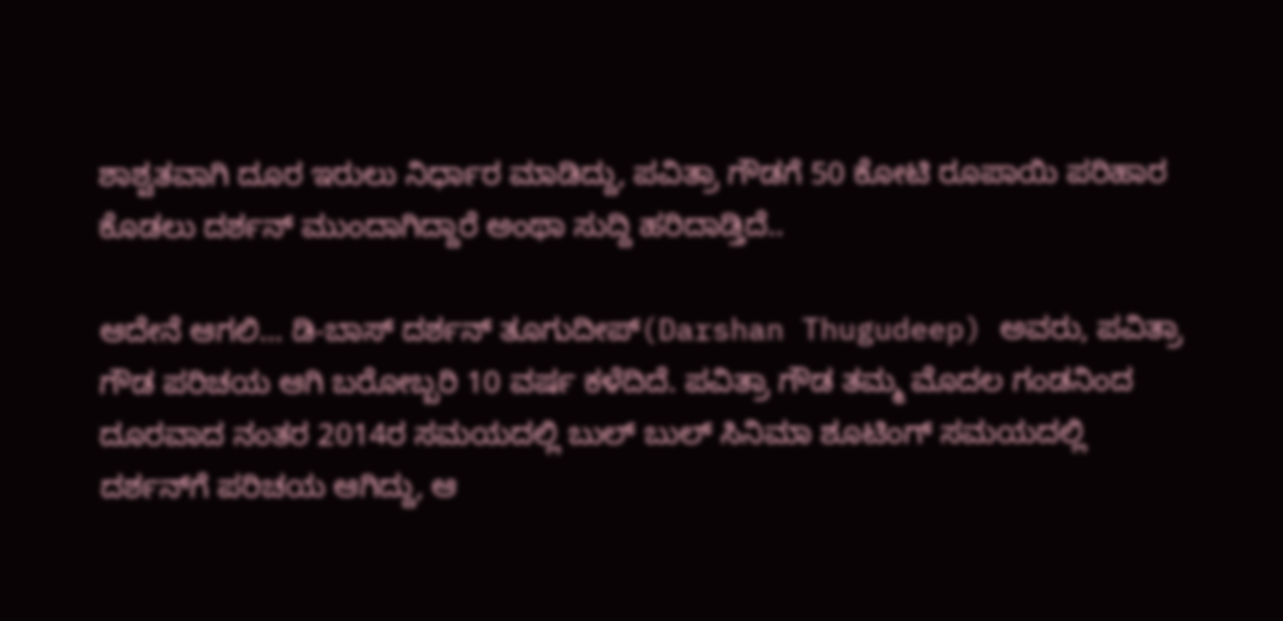ಶಾಶ್ವತವಾಗಿ ದೂರ ಇರುಲು ನಿರ್ಧಾರ ಮಾಡಿದ್ದು, ಪವಿತ್ರಾ ಗೌಡಗೆ 50 ಕೋಟಿ ರೂಪಾಯಿ ಪರಿಹಾರ ಕೊಡಲು ದರ್ಶನ್ ಮುಂದಾಗಿದ್ದಾರೆ ಅಂಥಾ ಸುದ್ದಿ ಹರಿದಾಡ್ತಿದೆ..

ಆದೇನೆ ಆಗಲಿ… ಡಿ-ಬಾಸ್ ದರ್ಶನ್ ತೂಗುದೀಪ್(Darshan Thugudeep) ಅವರು, ಪವಿತ್ರಾ ಗೌಡ ಪರಿಚಯ ಆಗಿ ಬರೋಬ್ಬರಿ 10 ವರ್ಷ ಕಳೆದಿದೆ. ಪವಿತ್ರಾ ಗೌಡ ತಮ್ಮ ಮೊದಲ ಗಂಡನಿಂದ ದೂರವಾದ ನಂತರ 2014ರ ಸಮಯದಲ್ಲಿ ಬುಲ್ ಬುಲ್ ಸಿನಿಮಾ ಶೂಟಿಂಗ್ ಸಮಯದಲ್ಲಿ ದರ್ಶನ್‌ಗೆ ಪರಿಚಯ ಆಗಿದ್ದು, ಆ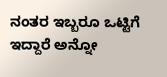ನಂತರ ಇಬ್ಬರೂ ಒಟ್ಟಿಗೆ ಇದ್ದಾರೆ ಅನ್ನೋ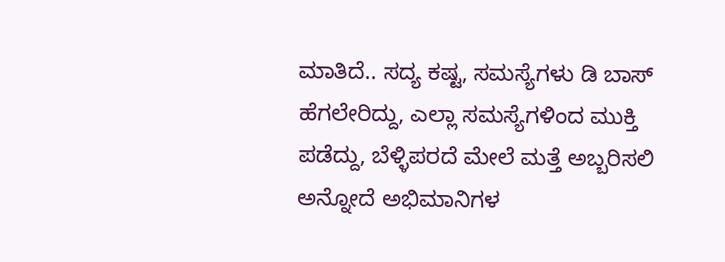ಮಾತಿದೆ.. ಸದ್ಯ ಕಷ್ಟ, ಸಮಸ್ಯೆಗಳು ಡಿ ಬಾಸ್‌ ಹೆಗಲೇರಿದ್ದು, ಎಲ್ಲಾ ಸಮಸ್ಯೆಗಳಿಂದ ಮುಕ್ತಿ ಪಡೆದ್ದು, ಬೆಳ್ಳಿಪರದೆ ಮೇಲೆ ಮತ್ತೆ ಅಬ್ಬರಿಸಲಿ ಅನ್ನೋದೆ ಅಭಿಮಾನಿಗಳ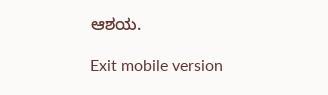ಆಶಯ.

Exit mobile version